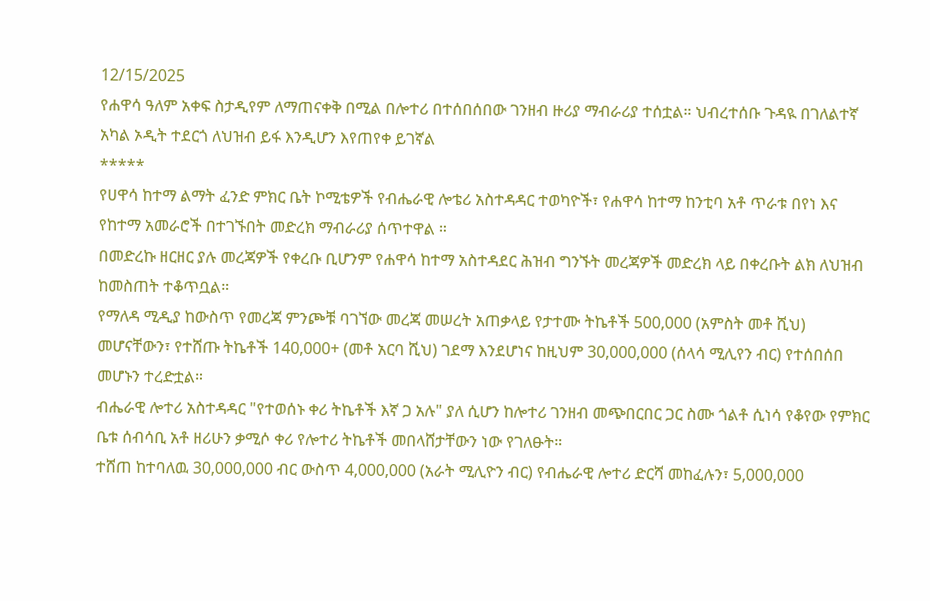12/15/2025
የሐዋሳ ዓለም አቀፍ ስታዲየም ለማጠናቀቅ በሚል በሎተሪ በተሰበሰበው ገንዘብ ዙሪያ ማብራሪያ ተሰቷል። ህብረተሰቡ ጉዳዪ በገለልተኛ አካል ኦዲት ተደርጎ ለህዝብ ይፋ እንዲሆን እየጠየቀ ይገኛል
*****
የሀዋሳ ከተማ ልማት ፈንድ ምክር ቤት ኮሚቴዎች የብሔራዊ ሎቴሪ አስተዳዳር ተወካዮች፣ የሐዋሳ ከተማ ከንቲባ አቶ ጥራቱ በየነ እና የከተማ አመራሮች በተገኙበት መድረክ ማብራሪያ ሰጥተዋል ።
በመድረኩ ዘርዘር ያሉ መረጃዎች የቀረቡ ቢሆንም የሐዋሳ ከተማ አስተዳደር ሕዝብ ግንኙት መረጃዎች መድረክ ላይ በቀረቡት ልክ ለህዝብ ከመስጠት ተቆጥቧል።
የማለዳ ሚዲያ ከውስጥ የመረጃ ምንጮቹ ባገኘው መረጃ መሠረት አጠቃላይ የታተሙ ትኬቶች 500,000 (አምስት መቶ ሺህ) መሆናቸውን፣ የተሸጡ ትኬቶች 140,000+ (መቶ አርባ ሺህ) ገደማ እንደሆነና ከዚህም 30,000,000 (ሰላሳ ሚሊየን ብር) የተሰበሰበ መሆኑን ተረድቷል።
ብሔራዊ ሎተሪ አስተዳዳር "የተወሰኑ ቀሪ ትኬቶች እኛ ጋ አሉ" ያለ ሲሆን ከሎተሪ ገንዘብ መጭበርበር ጋር ስሙ ጎልቶ ሲነሳ የቆየው የምክር ቤቱ ሰብሳቢ አቶ ዘሪሁን ቃሚሶ ቀሪ የሎተሪ ትኬቶች መበላሸታቸውን ነው የገለፁት።
ተሸጠ ከተባለዉ 30,000,000 ብር ውስጥ 4,000,000 (አራት ሚሊዮን ብር) የብሔራዊ ሎተሪ ድርሻ መከፈሉን፣ 5,000,000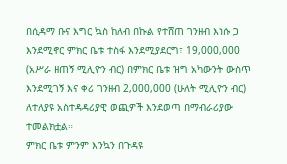በሲዳማ ቡና እግር ኳስ ከለብ በኩል የተሸጠ ገንዘብ እነሱ ጋ እንደሚኖር ምክር ቤቱ ተስፋ እንደሚያደርግ፣ 19,000,000 (አሥራ ዘጠኝ ሚሊዮን ብር) በምክር ቤቱ ዝግ አካውንት ውስጥ እንደሚገኝ እና ቀሪ ገንዘብ 2,000,000 (ሁለት ሚሊዮን ብር) ለተለያዩ አስተዳዳሪያዊ ወጪዎች እንደወጣ በማብራሪያው ተመልክቷል።
ምክር ቤቱ ምንም እንኳን በጉዳዩ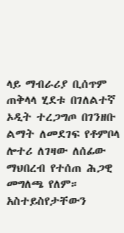ላይ ማብራሪያ ቢሰጥም ጠቅላላ ሂደቱ በገለልተኛ ኦዲት ተረጋግጦ በገንዘቡ ልማት ለመደገፍ የቶምቦላ ሎተሪ ለገዛው ለሰፊው ማህበረብ የተሰጠ ሕጋዊ መግለጫ የለም።
አስተይስየታቸውን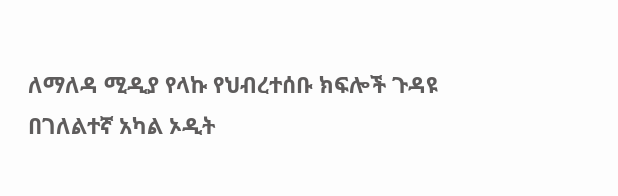ለማለዳ ሚዲያ የላኩ የህብረተሰቡ ክፍሎች ጉዳዩ በገለልተኛ አካል ኦዲት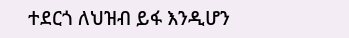ተደርጎ ለህዝብ ይፋ እንዲሆን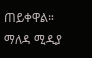ጠይቀዋል።
ማለዳ ሚዲያ